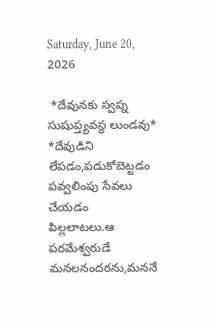Saturday, June 20, 2026

 *దేవునకు స్వప్న సుషుప్త్యవస్థ లుండవు*
*దేవుడిని లేపడం,పడుకోబెట్టడం
పవ్వలింపు సేవలు చేయడం పిల్లలాటలు.ఆ పరమేశ్వరుడే మనలనందరను,మననే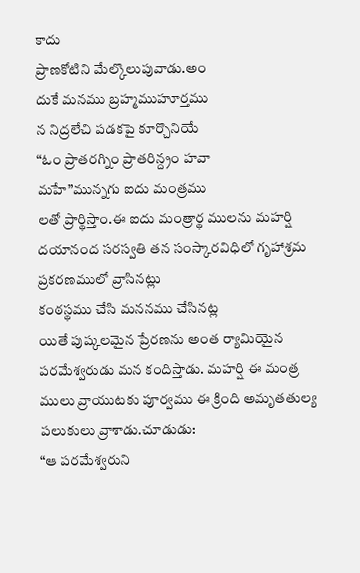కాదు
ప్రాణకోటిని మేల్కొలుపువాడు.అం
దుకే మనము బ్రహ్మముహూర్తము
న నిద్రలేచి పడకపై కూర్చొనియే
“ఓం ప్రాతరగ్నిం ప్రాతరిన్ద్రం హవా
మహే”మున్నగు ఐదు మంత్రము
లతో ప్రార్థిస్తాం.ఈ ఐదు మంత్రార్థ ములను మహర్షి దయానంద సరస్వతి తన సంస్కారవిధిలో గృహాశ్రమ ప్రకరణములో వ్రాసినట్లు
కంఠస్థము చేసి మననము చేసినట్ల
యితే పుష్కలమైన ప్రేరణను అంత ర్యామియైన పరమేశ్వరుడు మన కందిస్తాడు. మహర్షి ఈ మంత్ర ములు వ్రాయుటకు పూర్వము ఈ క్రింది అమృతతుల్య పలుకులు వ్రాశాడు.చూడుడు:
“ఆ పరమేశ్వరుని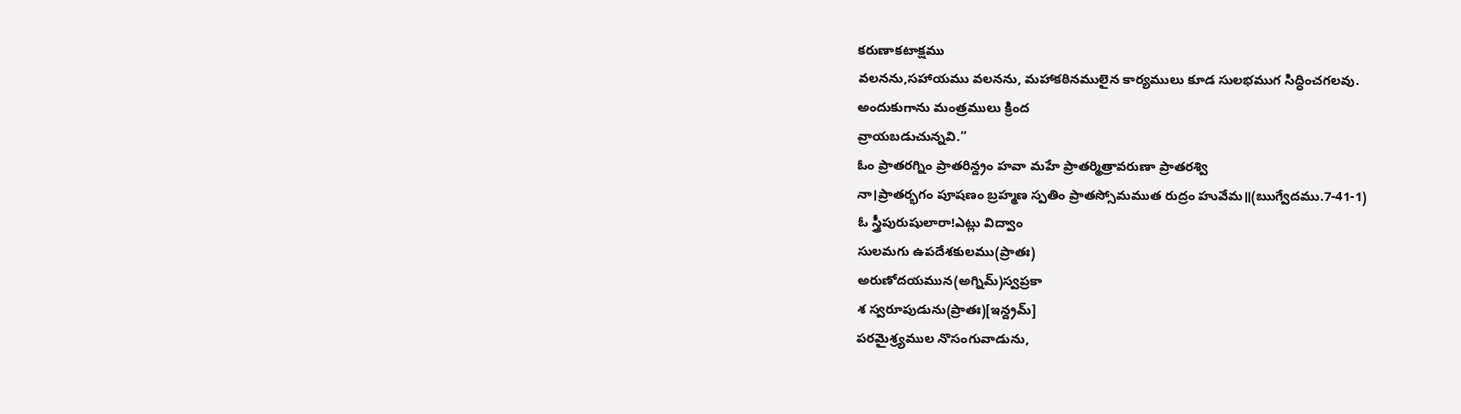కరుణాకటాక్షము
వలనను,సహాయము వలనను, మహాకఠినములైన కార్యములు కూడ సులభముగ సిద్ధించగలవు.
అందుకుగాను మంత్రములు క్రింద
వ్రాయబడుచున్నవి.”
ఓం ప్రాతరగ్నిం ప్రాతరిన్ద్రం హవా మహే ప్రాతర్మిత్రావరుణా ప్రాతరశ్వి
నా।ప్రాతర్భగం పూషణం బ్రహ్మణ స్పతిం ప్రాతస్సోమముత రుద్రం హువేమ॥(ఋగ్వేదము.7-41-1)
ఓ స్త్రీపురుషులారా!ఎట్లు విద్వాం
సులమగు ఉపదేశకులము(ప్రాతః)
అరుణోదయమున(అగ్నిమ్)స్వప్రకా
శ స్వరూపుడును(ప్రాతః)[ఇన్ద్రమ్]
పరమైశ్ర్యముల నొసంగువాడును,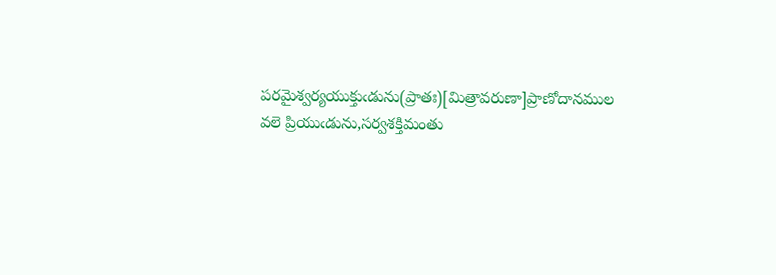పరమైశ్వర్యయుక్తుఁడును(ప్రాతః)[మిత్రావరుణా]ప్రాణోదానముల
వలె ప్రియుఁడును,సర్వశక్తిమంతు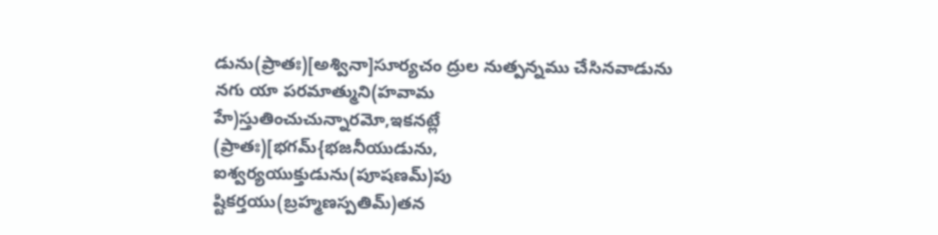డును(ప్రాతః)[అశ్వినా]సూర్యచం ద్రుల నుత్పన్నము చేసినవాడును
నగు యా పరమాత్ముని(హవామ
హే)స్తుతించుచున్నారమో,ఇకనట్లే
(ప్రాతః)[భగమ్{భజనీయుడును,
ఐశ్వర్యయుక్తుడును(పూషణమ్)పు
ష్టికర్తయు(బ్రహ్మణస్పతిమ్)తన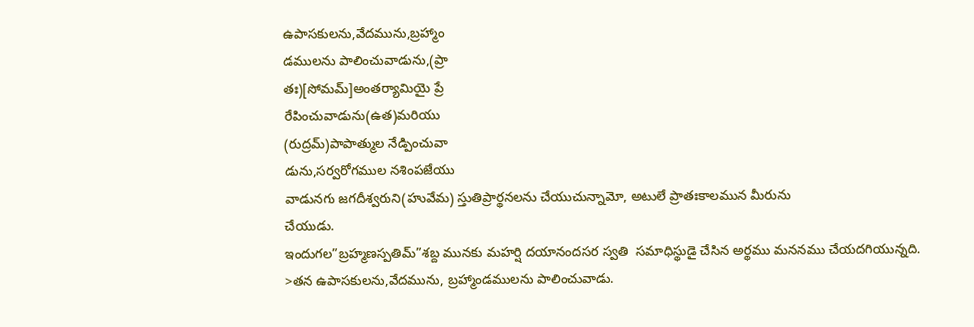ఉపాసకులను,వేదమును,బ్రహ్మాం
డములను పాలించువాడును,(ప్రా
తః)[సోమమ్]అంతర్యామియై ప్రే
రేపించువాడును(ఉత)మరియు
(రుద్రమ్)పాపాత్ముల నేడ్పించువా
డును,సర్వరోగముల నశింపజేయు
వాడునగు జగదీశ్వరుని(హువేమ) స్తుతిప్రార్థనలను చేయుచున్నామో, అటులే ప్రాతఃకాలమున మీరును
చేయుడు.
ఇందుగల”బ్రహ్మణస్పతిమ్”శబ్ద మునకు మహర్షి దయానందసర స్వతి  సమాధిస్థుడై చేసిన అర్థము మననము చేయదగియున్నది.
>తన ఉపాసకులను,వేదమును, బ్రహ్మాండములను పాలించువాడు.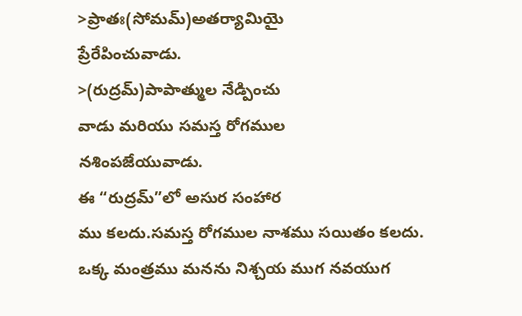>ప్రాతః(సోమమ్)అతర్యామియై
ప్రేరేపించువాడు.
>(రుద్రమ్)పాపాత్ముల నేడ్పించు
వాడు మరియు సమస్త రోగముల
నశింపజేయువాడు.
ఈ “రుద్రమ్”లో అసుర సంహార
ము కలదు.సమస్త రోగముల నాశము సయితం కలదు.
ఒక్క మంత్రము మనను నిశ్చయ ముగ నవయుగ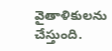వైతాళికులను
చేస్తుంది.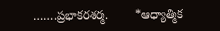…….ప్రభాకరశర్మ.        *ఆధ్యాత్మిక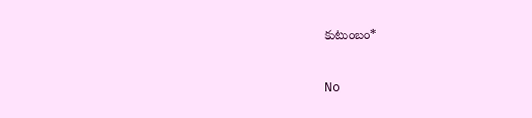కుటుంబం*

No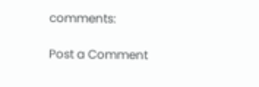comments:

Post a Comment